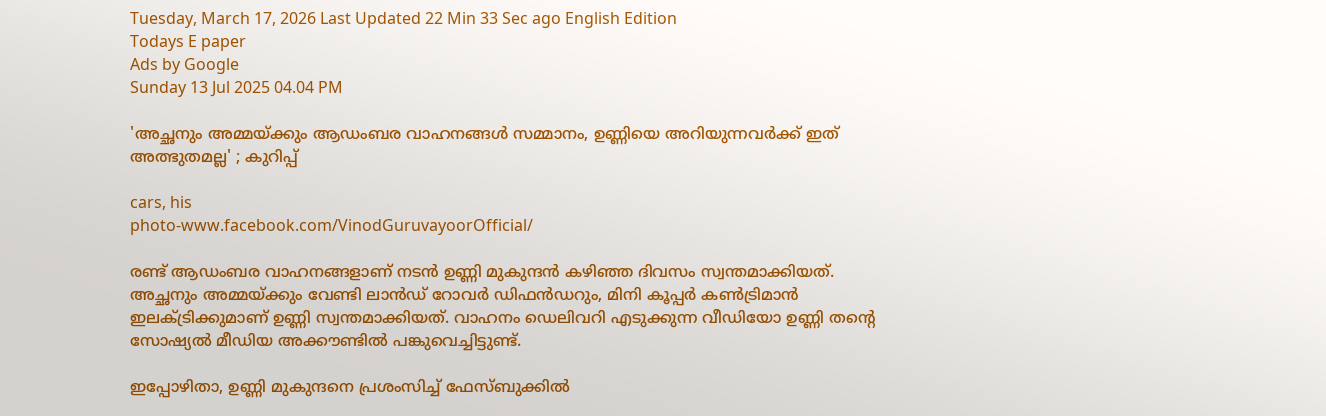Tuesday, March 17, 2026 Last Updated 22 Min 33 Sec ago English Edition
Todays E paper
Ads by Google
Sunday 13 Jul 2025 04.04 PM

'അച്ഛനും അമ്മയ്ക്കും ആഡംബര വാഹനങ്ങള്‍ സമ്മാനം, ഉണ്ണിയെ അറിയുന്നവര്‍ക്ക് ഇത് അത്ഭുതമല്ല' ; കുറിപ്പ്

cars, his
photo-www.facebook.com/VinodGuruvayoorOfficial/

രണ്ട് ആഡംബര വാഹനങ്ങളാണ് നടന്‍ ഉണ്ണി മുകുന്ദന്‍ കഴിഞ്ഞ ദിവസം സ്വന്തമാക്കിയത്. അച്ഛനും അമ്മയ്ക്കും വേണ്ടി ലാന്‍ഡ് റോവര്‍ ഡിഫന്‍ഡറും, മിനി കൂപ്പര്‍ കണ്‍ട്രിമാന്‍ ഇലക്ട്രിക്കുമാണ് ഉണ്ണി സ്വന്തമാക്കിയത്. വാഹനം ഡെലിവറി എടുക്കുന്ന വീഡിയോ ഉണ്ണി തന്റെ സോഷ്യല്‍ മീഡിയ അക്കൗണ്ടില്‍ പങ്കുവെച്ചിട്ടുണ്ട്.

ഇപ്പോഴിതാ, ഉണ്ണി മുകുന്ദനെ പ്രശംസിച്ച് ഫേസ്ബുക്കില്‍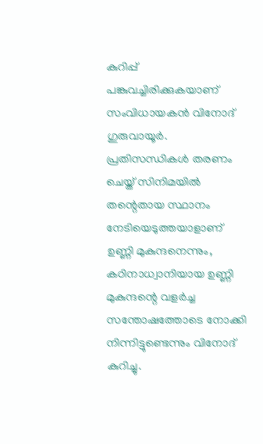കുറിപ്പ് പങ്കുവച്ചിരിക്കുകയാണ് സംവിധായകന്‍ വിനോദ് ഗുരുവായൂര്‍. പ്രതിസന്ധികള്‍ തരണം ചെയ്ത് സിനിമയില്‍ തന്റെതായ സ്ഥാനം നേടിയെടുത്തയാളാണ് ഉണ്ണി മുകുന്ദനെന്നും, കഠിനാധ്വാനിയായ ഉണ്ണി മുകുന്ദന്റെ വളര്‍ച്ച സന്തോഷത്തോടെ നോക്കി നിന്നിട്ടുണ്ടെന്നും വിനോദ് കുറിച്ചു.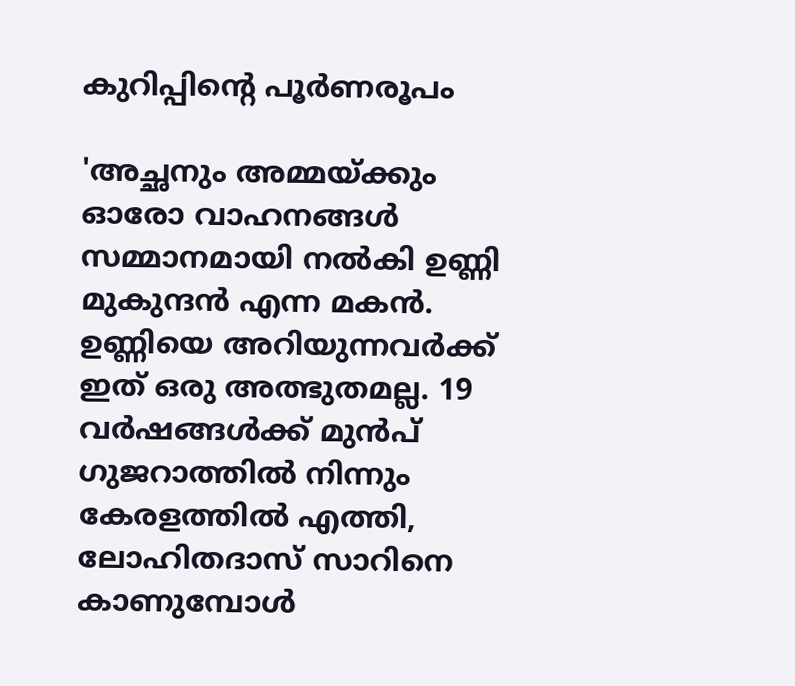കുറിപ്പിന്റെ പൂര്‍ണരൂപം

'അച്ഛനും അമ്മയ്ക്കും ഓരോ വാഹനങ്ങള്‍ സമ്മാനമായി നല്‍കി ഉണ്ണി മുകുന്ദന്‍ എന്ന മകന്‍. ഉണ്ണിയെ അറിയുന്നവര്‍ക്ക് ഇത് ഒരു അത്ഭുതമല്ല. 19 വര്‍ഷങ്ങള്‍ക്ക് മുന്‍പ് ഗുജറാത്തില്‍ നിന്നും കേരളത്തില്‍ എത്തി, ലോഹിതദാസ് സാറിനെ കാണുമ്പോള്‍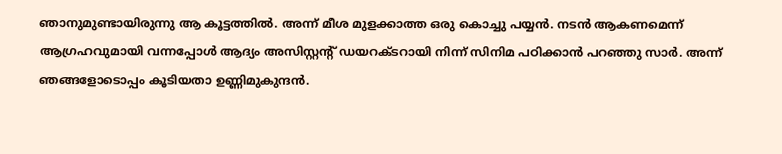ഞാനുമുണ്ടായിരുന്നു ആ കൂട്ടത്തില്‍. അന്ന് മീശ മുളക്കാത്ത ഒരു കൊച്ചു പയ്യന്‍. നടന്‍ ആകണമെന്ന് ആഗ്രഹവുമായി വന്നപ്പോള്‍ ആദ്യം അസിസ്റ്റന്റ് ഡയറക്ടറായി നിന്ന് സിനിമ പഠിക്കാന്‍ പറഞ്ഞു സാര്‍. അന്ന് ഞങ്ങളോടൊപ്പം കൂടിയതാ ഉണ്ണിമുകുന്ദന്‍.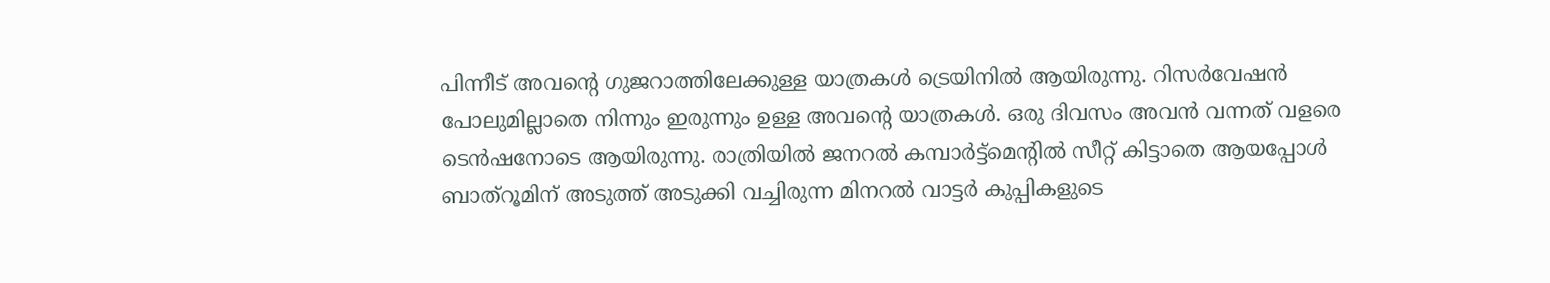പിന്നീട് അവന്റെ ഗുജറാത്തിലേക്കുള്ള യാത്രകള്‍ ട്രെയിനില്‍ ആയിരുന്നു. റിസര്‍വേഷന്‍ പോലുമില്ലാതെ നിന്നും ഇരുന്നും ഉള്ള അവന്റെ യാത്രകള്‍. ഒരു ദിവസം അവന്‍ വന്നത് വളരെ ടെന്‍ഷനോടെ ആയിരുന്നു. രാത്രിയില്‍ ജനറല്‍ കമ്പാര്‍ട്ട്‌മെന്റില്‍ സീറ്റ് കിട്ടാതെ ആയപ്പോള്‍ ബാത്‌റൂമിന് അടുത്ത് അടുക്കി വച്ചിരുന്ന മിനറല്‍ വാട്ടര്‍ കുപ്പികളുടെ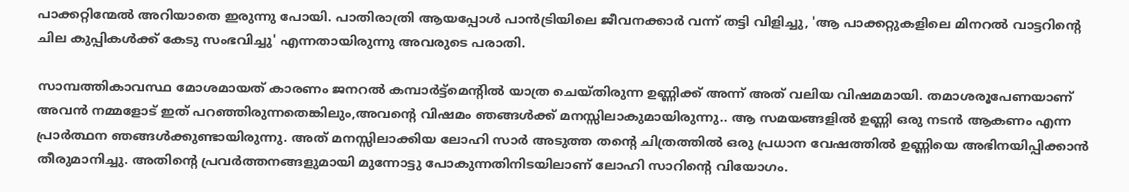പാക്കറ്റിന്മേല്‍ അറിയാതെ ഇരുന്നു പോയി. പാതിരാത്രി ആയപ്പോള്‍ പാന്‍ട്രിയിലെ ജീവനക്കാര്‍ വന്ന് തട്ടി വിളിച്ചു, 'ആ പാക്കറ്റുകളിലെ മിനറല്‍ വാട്ടറിന്റെ ചില കുപ്പികള്‍ക്ക് കേടു സംഭവിച്ചു' എന്നതായിരുന്നു അവരുടെ പരാതി.

സാമ്പത്തികാവസ്ഥ മോശമായത് കാരണം ജനറല്‍ കമ്പാര്‍ട്ട്‌മെന്റില്‍ യാത്ര ചെയ്തിരുന്ന ഉണ്ണിക്ക് അന്ന് അത് വലിയ വിഷമമായി. തമാശരൂപേണയാണ് അവന്‍ നമ്മളോട് ഇത് പറഞ്ഞിരുന്നതെങ്കിലും,അവന്റെ വിഷമം ഞങ്ങള്‍ക്ക് മനസ്സിലാകുമായിരുന്നു.. ആ സമയങ്ങളില്‍ ഉണ്ണി ഒരു നടന്‍ ആകണം എന്ന പ്രാര്‍ത്ഥന ഞങ്ങള്‍ക്കുണ്ടായിരുന്നു. അത് മനസ്സിലാക്കിയ ലോഹി സാര്‍ അടുത്ത തന്റെ ചിത്രത്തില്‍ ഒരു പ്രധാന വേഷത്തില്‍ ഉണ്ണിയെ അഭിനയിപ്പിക്കാന്‍ തീരുമാനിച്ചു. അതിന്റെ പ്രവര്‍ത്തനങ്ങളുമായി മുന്നോട്ടു പോകുന്നതിനിടയിലാണ് ലോഹി സാറിന്റെ വിയോഗം.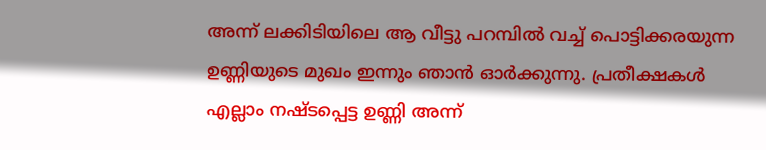അന്ന് ലക്കിടിയിലെ ആ വീട്ടു പറമ്പില്‍ വച്ച് പൊട്ടിക്കരയുന്ന ഉണ്ണിയുടെ മുഖം ഇന്നും ഞാന്‍ ഓര്‍ക്കുന്നു. പ്രതീക്ഷകള്‍ എല്ലാം നഷ്ടപ്പെട്ട ഉണ്ണി അന്ന്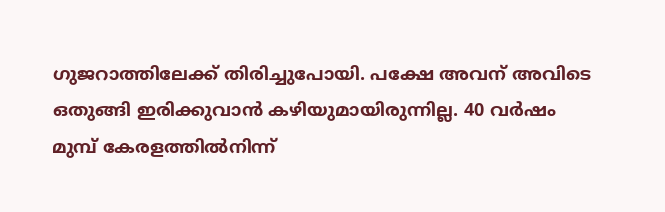ഗുജറാത്തിലേക്ക് തിരിച്ചുപോയി. പക്ഷേ അവന് അവിടെ ഒതുങ്ങി ഇരിക്കുവാന്‍ കഴിയുമായിരുന്നില്ല. 40 വര്‍ഷം മുമ്പ് കേരളത്തില്‍നിന്ന്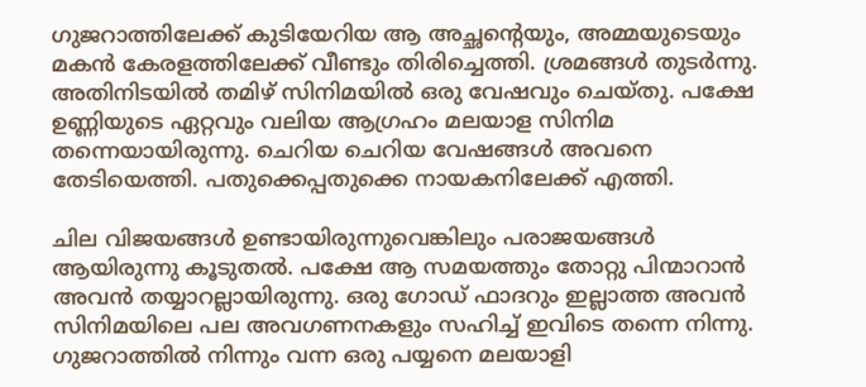ഗുജറാത്തിലേക്ക് കുടിയേറിയ ആ അച്ഛന്റെയും, അമ്മയുടെയും മകന്‍ കേരളത്തിലേക്ക് വീണ്ടും തിരിച്ചെത്തി. ശ്രമങ്ങള്‍ തുടര്‍ന്നു. അതിനിടയില്‍ തമിഴ് സിനിമയില്‍ ഒരു വേഷവും ചെയ്തു. പക്ഷേ ഉണ്ണിയുടെ ഏറ്റവും വലിയ ആഗ്രഹം മലയാള സിനിമ തന്നെയായിരുന്നു. ചെറിയ ചെറിയ വേഷങ്ങള്‍ അവനെ തേടിയെത്തി. പതുക്കെപ്പതുക്കെ നായകനിലേക്ക് എത്തി.

ചില വിജയങ്ങള്‍ ഉണ്ടായിരുന്നുവെങ്കിലും പരാജയങ്ങള്‍ ആയിരുന്നു കൂടുതല്‍. പക്ഷേ ആ സമയത്തും തോറ്റു പിന്മാറാന്‍ അവന്‍ തയ്യാറല്ലായിരുന്നു. ഒരു ഗോഡ് ഫാദറും ഇല്ലാത്ത അവന്‍ സിനിമയിലെ പല അവഗണനകളും സഹിച്ച് ഇവിടെ തന്നെ നിന്നു. ഗുജറാത്തില്‍ നിന്നും വന്ന ഒരു പയ്യനെ മലയാളി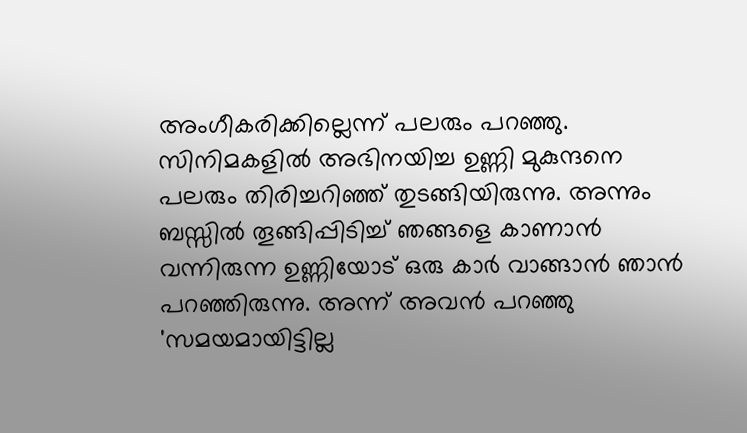അംഗീകരിക്കില്ലെന്ന് പലരും പറഞ്ഞു. സിനിമകളില്‍ അഭിനയിച്ച ഉണ്ണി മുകുന്ദനെ പലരും തിരിച്ചറിഞ്ഞ് തുടങ്ങിയിരുന്നു. അന്നും ബസ്സില്‍ തൂങ്ങിപ്പിടിച്ച് ഞങ്ങളെ കാണാന്‍ വന്നിരുന്ന ഉണ്ണിയോട് ഒരു കാര്‍ വാങ്ങാന്‍ ഞാന്‍ പറഞ്ഞിരുന്നു. അന്ന് അവന്‍ പറഞ്ഞു 'സമയമായിട്ടില്ല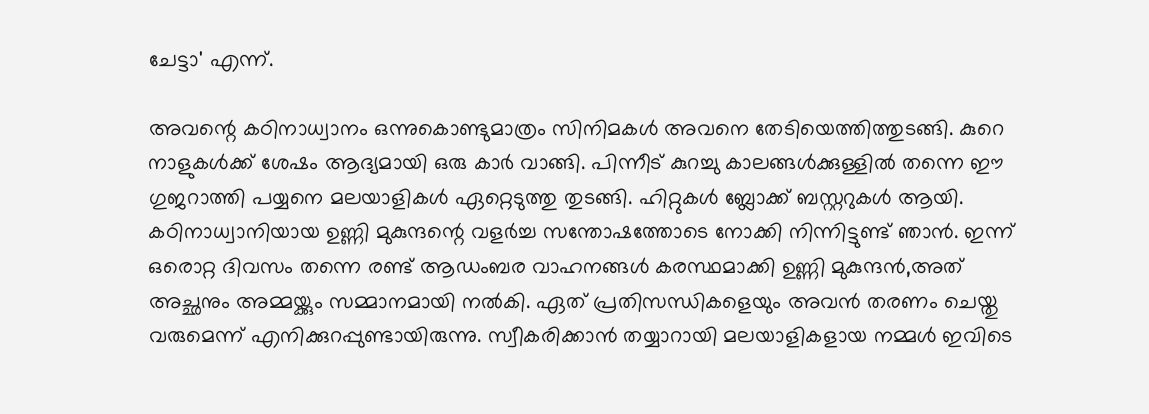ചേട്ടാ' എന്ന്.

അവന്റെ കഠിനാധ്വാനം ഒന്നുകൊണ്ടുമാത്രം സിനിമകള്‍ അവനെ തേടിയെത്തിത്തുടങ്ങി. കുറെ നാളുകള്‍ക്ക് ശേഷം ആദ്യമായി ഒരു കാര്‍ വാങ്ങി. പിന്നീട് കുറച്ചു കാലങ്ങള്‍ക്കുള്ളില്‍ തന്നെ ഈ ഗുജറാത്തി പയ്യനെ മലയാളികള്‍ ഏറ്റെടുത്തു തുടങ്ങി. ഹിറ്റുകള്‍ ബ്ലോക്ക് ബസ്റ്ററുകള്‍ ആയി. കഠിനാധ്വാനിയായ ഉണ്ണി മുകുന്ദന്റെ വളര്‍ച്ച സന്തോഷത്തോടെ നോക്കി നിന്നിട്ടുണ്ട് ഞാന്‍. ഇന്ന് ഒരൊറ്റ ദിവസം തന്നെ രണ്ട് ആഡംബര വാഹനങ്ങള്‍ കരസ്ഥമാക്കി ഉണ്ണി മുകുന്ദന്‍,അത് അച്ഛനും അമ്മയ്ക്കും സമ്മാനമായി നല്‍കി. ഏത് പ്രതിസന്ധികളെയും അവന്‍ തരണം ചെയ്തു വരുമെന്ന് എനിക്കുറപ്പുണ്ടായിരുന്നു. സ്വീകരിക്കാന്‍ തയ്യാറായി മലയാളികളായ നമ്മള്‍ ഇവിടെ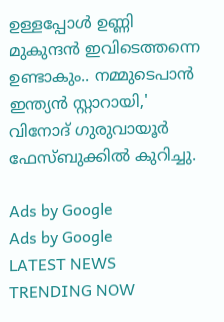ഉള്ളപ്പോള്‍ ഉണ്ണി മുകുന്ദന്‍ ഇവിടെത്തന്നെ ഉണ്ടാകും.. നമ്മുടെപാന്‍ ഇന്ത്യന്‍ സ്റ്റാറായി,' വിനോദ് ഗുരുവായൂര്‍ ഫേസ്ബുക്കില്‍ കുറിച്ചു.

Ads by Google
Ads by Google
LATEST NEWS
TRENDING NOW